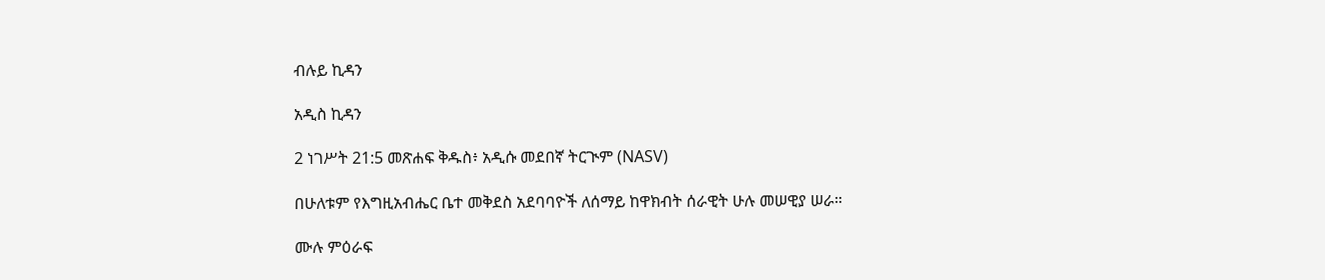ብሉይ ኪዳን

አዲስ ኪዳን

2 ነገሥት 21:5 መጽሐፍ ቅዱስ፥ አዲሱ መደበኛ ትርጒም (NASV)

በሁለቱም የእግዚአብሔር ቤተ መቅደስ አደባባዮች ለሰማይ ከዋክብት ሰራዊት ሁሉ መሠዊያ ሠራ።

ሙሉ ምዕራፍ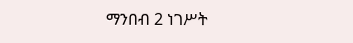ማንበብ 2 ነገሥት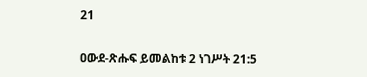21

ዐውደ-ጽሑፍ ይመልከቱ 2 ነገሥት 21:5